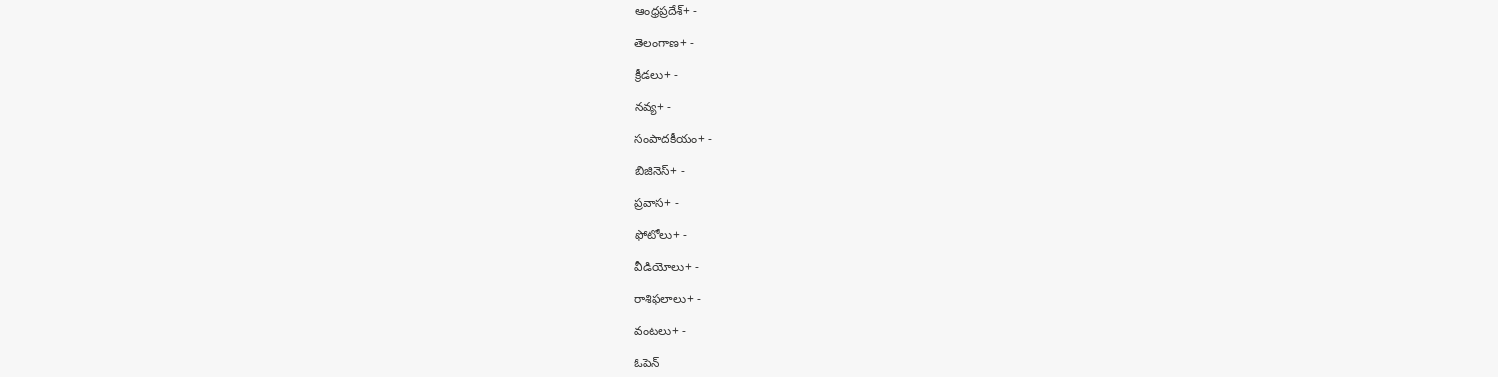ఆంధ్రప్రదేశ్+ -

తెలంగాణ+ -

క్రీడలు+ -

నవ్య+ -

సంపాదకీయం+ -

బిజినెస్+ -

ప్రవాస+ -

ఫోటోలు+ -

వీడియోలు+ -

రాశిఫలాలు+ -

వంటలు+ -

ఓపెన్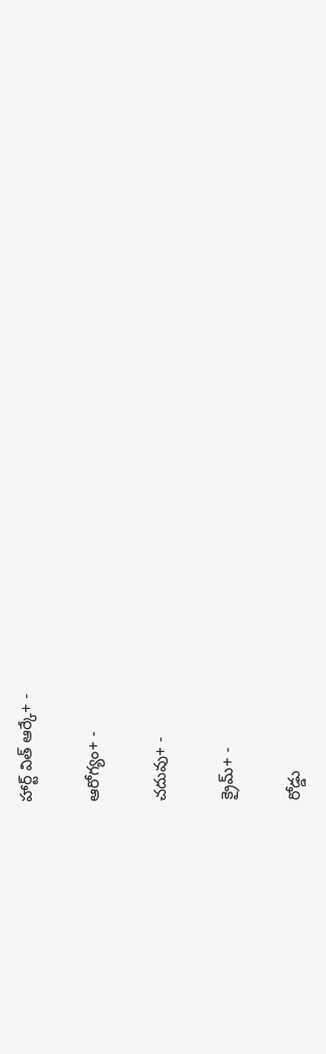హార్ట్ విత్ ఆర్కే+ -

ఆరోగ్యం+ -

చదువు+ -

క్రైమ్+ -

రోడ్డు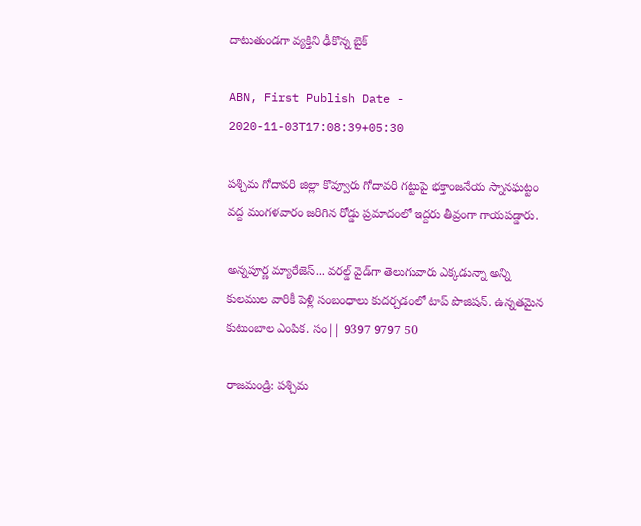దాటుతుండగా వ్యక్తిని ఢీకొన్న బైక్

ABN, First Publish Date - 2020-11-03T17:08:39+05:30

పశ్చిమ గోదావరి జిల్లా కొవ్వూరు గోదావరి గట్టుపై భక్తాంజనేయ స్నానఘట్టం వద్ద మంగళవారం జరిగిన రోడ్డు ప్రమాదంలో ఇద్దరు తీవ్రంగా గాయపడ్డారు.

అన్నపూర్ణ మ్యారేజెస్... వరల్డ్ వైడ్‌గా తెలుగువారు ఎక్కడున్నా అన్ని కులముల వారికీ పెళ్లి సంబంధాలు కుదర్చడంలో టాప్ పొజిషన్. ఉన్నతమైన కుటుంబాల ఎంపిక. సం|| 9397 9797 50

రాజమండ్రి: పశ్చిమ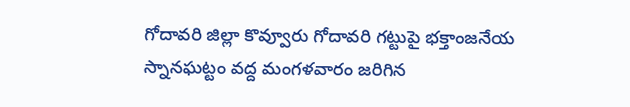గోదావరి జిల్లా కొవ్వూరు గోదావరి గట్టుపై భక్తాంజనేయ స్నానఘట్టం వద్ద మంగళవారం జరిగిన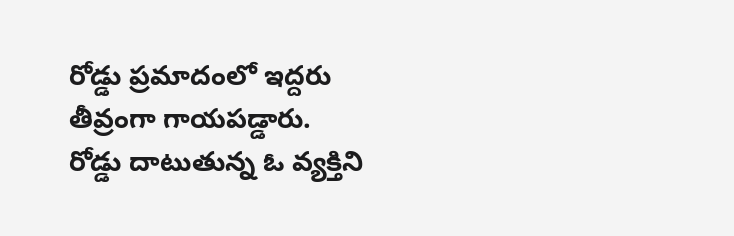రోడ్డు ప్రమాదంలో ఇద్దరు తీవ్రంగా గాయపడ్డారు. రోడ్డు దాటుతున్న ఓ వ్యక్తిని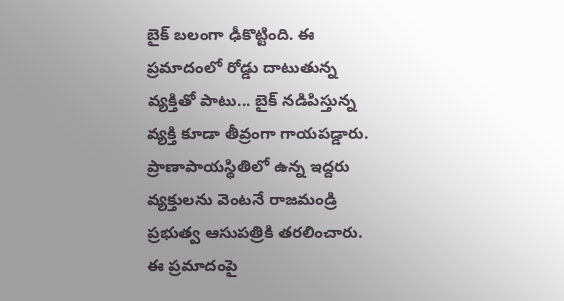బైక్ బలంగా ఢీకొట్టింది. ఈ ప్రమాదంలో రోడ్డు దాటుతున్న వ్యక్తితో పాటు... బైక్‌ నడిపిస్తున్న వ్యక్తి కూడా తీవ్రంగా గాయపడ్డారు. ప్రాణాపాయస్థితిలో ఉన్న ఇద్దరు వ్యక్తులను వెంటనే రాజమండ్రి ప్రభుత్వ ఆసుపత్రికి తరలించారు. ఈ ప్రమాదంపై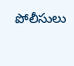పోలీసులు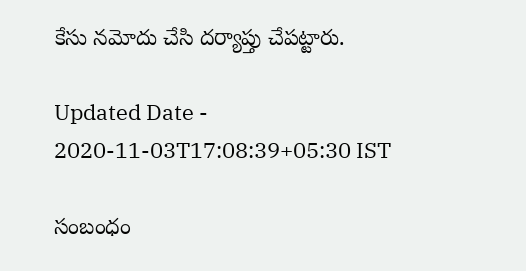కేసు నమోదు చేసి దర్యాప్తు చేపట్టారు.

Updated Date - 2020-11-03T17:08:39+05:30 IST

సంబంధం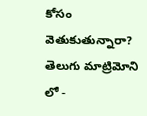కోసం వెతుకుతున్నారా? తెలుగు మాట్రిమోని లో -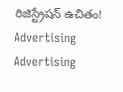రిజిస్ట్రేషన్ ఉచితం!
Advertising
Advertising